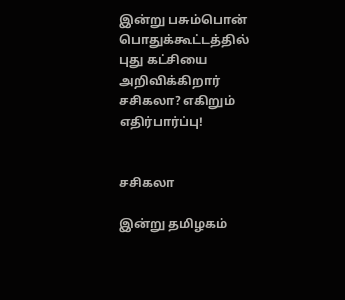இன்று பசும்பொன் பொதுக்கூட்டத்தில் புது கட்சியை அறிவிக்கிறார் சசிகலா? எகிறும் எதிர்பார்ப்பு!


சசிகலா

இன்று தமிழகம்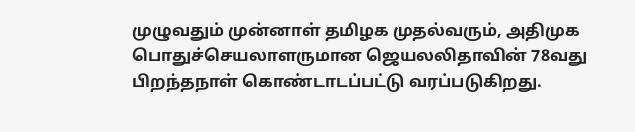முழுவதும் முன்னாள் தமிழக முதல்வரும், அதிமுக பொதுச்செயலாளருமான ஜெயலலிதாவின் 78வது பிறந்தநாள் கொண்டாடப்பட்டு வரப்படுகிறது.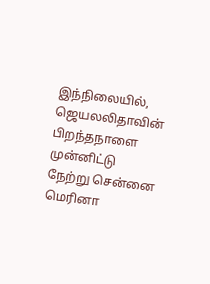இந்நிலையில், ஜெயலலிதாவின் பிறந்தநாளை முன்னிட்டு நேற்று சென்னை மெரினா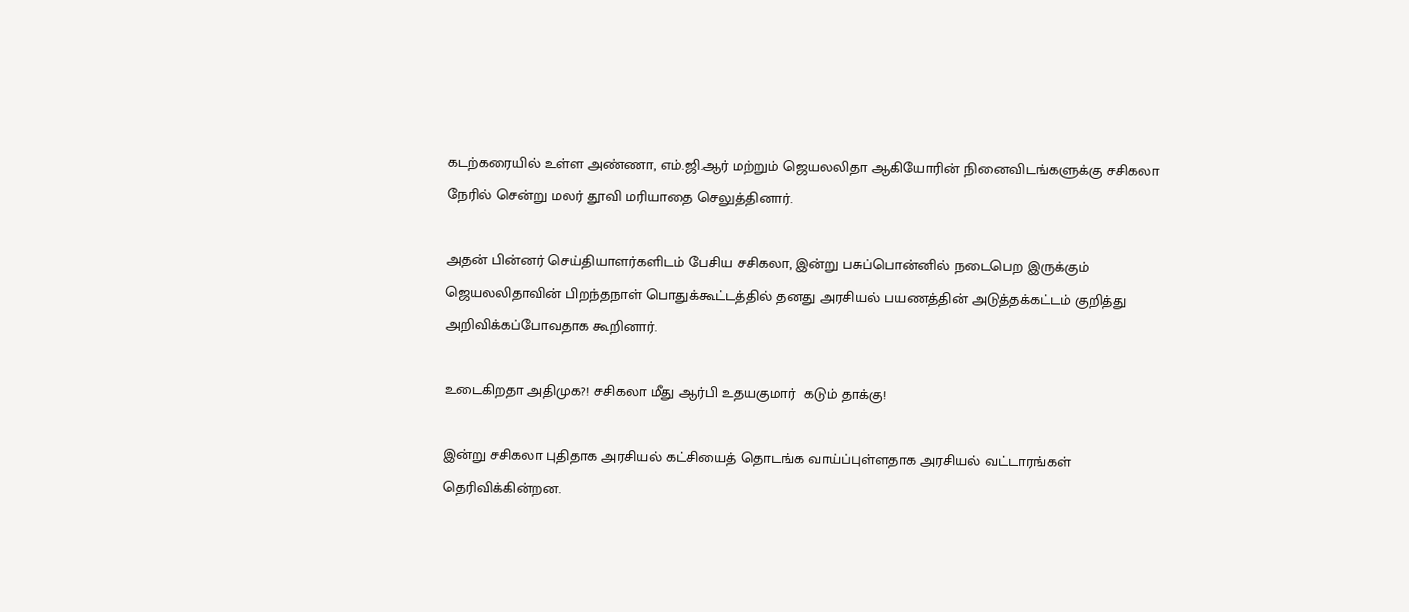கடற்கரையில் உள்ள அண்ணா, எம்.ஜி.ஆர் மற்றும் ஜெயலலிதா ஆகியோரின் நினைவிடங்களுக்கு சசிகலா நேரில் சென்று மலர் தூவி மரியாதை செலுத்தினார்.

அதன் பின்னர் செய்தியாளர்களிடம் பேசிய சசிகலா, இன்று பசுப்பொன்னில் நடைபெற இருக்கும் ஜெயலலிதாவின் பிறந்தநாள் பொதுக்கூட்டத்தில் தனது அரசியல் பயணத்தின் அடுத்தக்கட்டம் குறித்து அறிவிக்கப்போவதாக கூறினார்.

உடைகிறதா அதிமுக?! சசிகலா மீது ஆர்பி உதயகுமார்  கடும் தாக்கு!

இன்று சசிகலா புதிதாக அரசியல் கட்சியைத் தொடங்க வாய்ப்புள்ளதாக அரசியல் வட்டாரங்கள் தெரிவிக்கின்றன.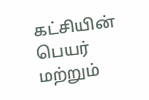கட்சியின் பெயர் மற்றும்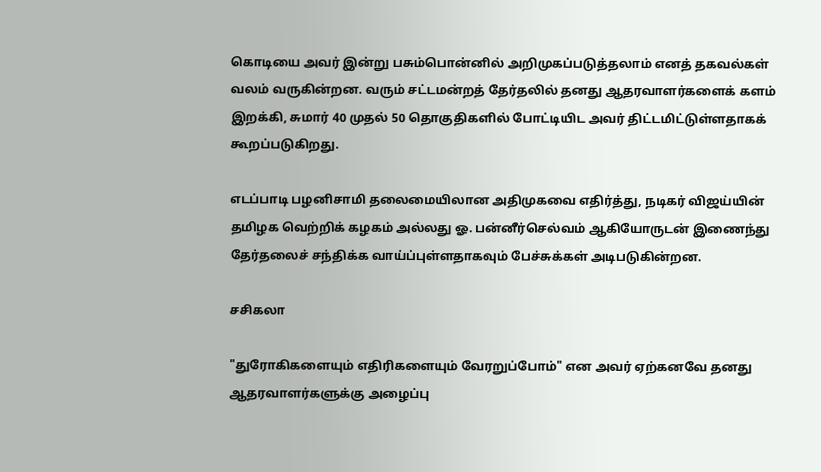கொடியை அவர் இன்று பசும்பொன்னில் அறிமுகப்படுத்தலாம் எனத் தகவல்கள் வலம் வருகின்றன. வரும் சட்டமன்றத் தேர்தலில் தனது ஆதரவாளர்களைக் களம் இறக்கி, சுமார் 40 முதல் 50 தொகுதிகளில் போட்டியிட அவர் திட்டமிட்டுள்ளதாகக் கூறப்படுகிறது.

எடப்பாடி பழனிசாமி தலைமையிலான அதிமுகவை எதிர்த்து, நடிகர் விஜய்யின் தமிழக வெற்றிக் கழகம் அல்லது ஓ. பன்னீர்செல்வம் ஆகியோருடன் இணைந்து தேர்தலைச் சந்திக்க வாய்ப்புள்ளதாகவும் பேச்சுக்கள் அடிபடுகின்றன.

சசிகலா

"துரோகிகளையும் எதிரிகளையும் வேரறுப்போம்" என அவர் ஏற்கனவே தனது ஆதரவாளர்களுக்கு அழைப்பு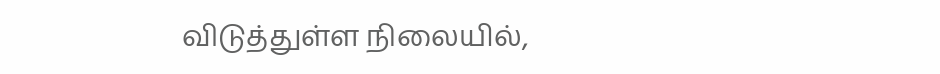விடுத்துள்ள நிலையில்,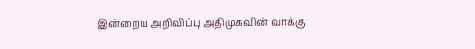இன்றைய அறிவிப்பு அதிமுகவின் வாக்கு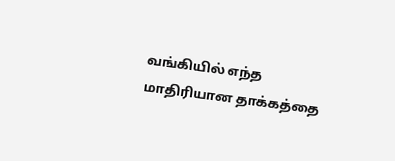வங்கியில் எந்த மாதிரியான தாக்கத்தை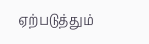ஏற்படுத்தும்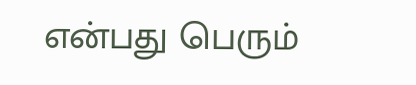என்பது பெரும்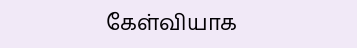கேள்வியாக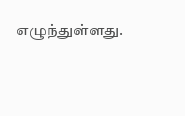எழுந்துள்ளது.